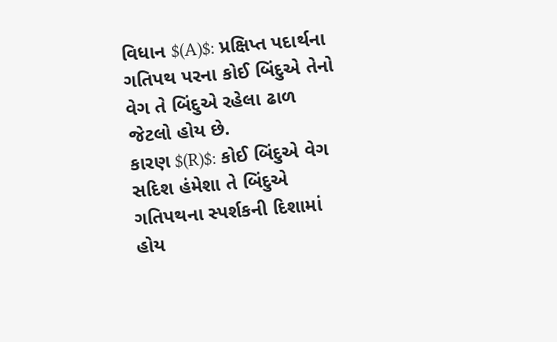વિધાન $(A)$: પ્રક્ષિપ્ત પદાર્થના ગતિપથ પરના કોઈ બિંદુએ તેનો વેગ તે બિંદુએ રહેલા ઢાળ જેટલો હોય છે.
કારણ $(R)$: કોઈ બિંદુએ વેગ સદિશ હંમેશા તે બિંદુએ ગતિપથના સ્પર્શકની દિશામાં હોય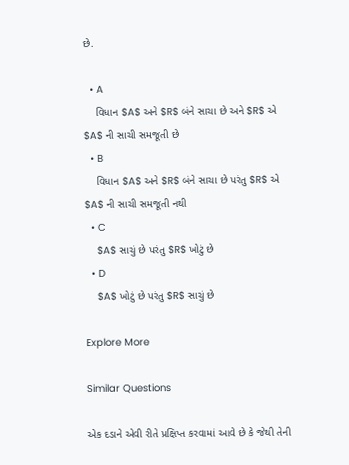છે.

  • A
    વિધાન $A$ અને $R$ બંને સાચા છે અને $R$ એ $A$ ની સાચી સમજૂતી છે
  • B
    વિધાન $A$ અને $R$ બંને સાચા છે પરંતુ $R$ એ $A$ ની સાચી સમજૂતી નથી
  • C
    $A$ સાચું છે પરંતુ $R$ ખોટું છે
  • D
    $A$ ખોટું છે પરંતુ $R$ સાચું છે

Explore More

Similar Questions

એક દડાને એવી રીતે પ્રક્ષિપ્ત કરવામાં આવે છે કે જેથી તેની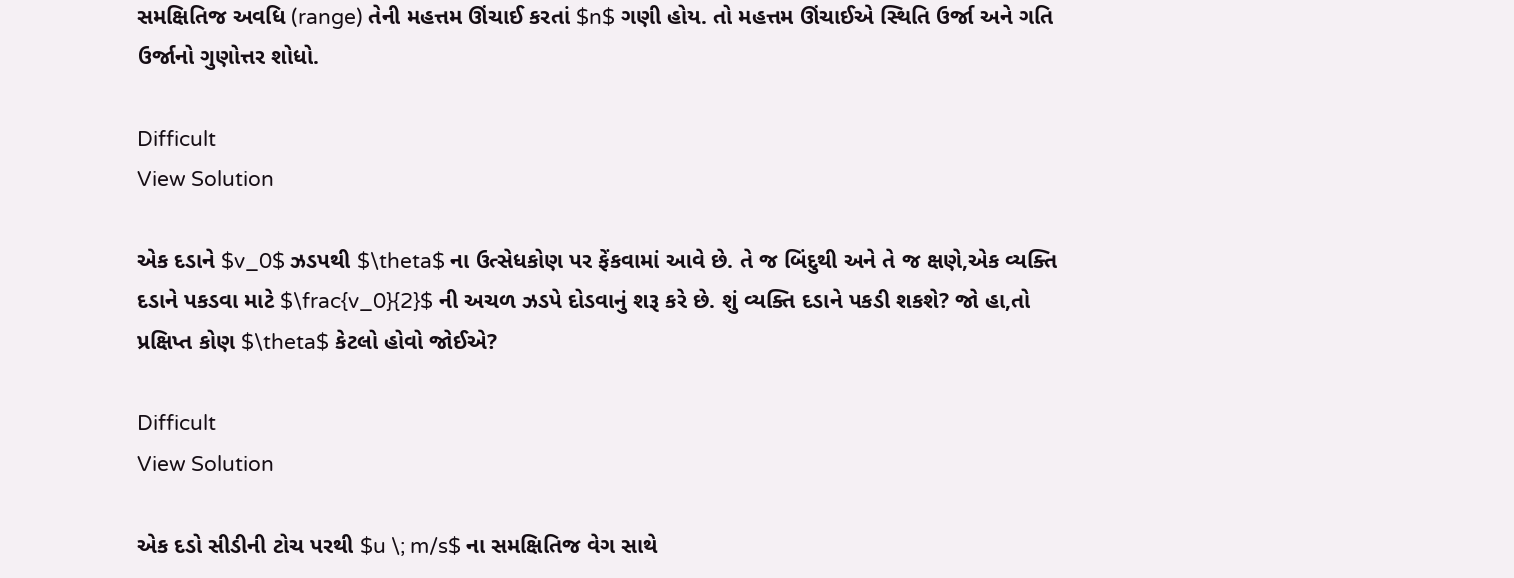સમક્ષિતિજ અવધિ (range) તેની મહત્તમ ઊંચાઈ કરતાં $n$ ગણી હોય. તો મહત્તમ ઊંચાઈએ સ્થિતિ ઉર્જા અને ગતિ ઉર્જાનો ગુણોત્તર શોધો.

Difficult
View Solution

એક દડાને $v_0$ ઝડપથી $\theta$ ના ઉત્સેધકોણ પર ફેંકવામાં આવે છે. તે જ બિંદુથી અને તે જ ક્ષણે,એક વ્યક્તિ દડાને પકડવા માટે $\frac{v_0}{2}$ ની અચળ ઝડપે દોડવાનું શરૂ કરે છે. શું વ્યક્તિ દડાને પકડી શકશે? જો હા,તો પ્રક્ષિપ્ત કોણ $\theta$ કેટલો હોવો જોઈએ?

Difficult
View Solution

એક દડો સીડીની ટોચ પરથી $u \; m/s$ ના સમક્ષિતિજ વેગ સાથે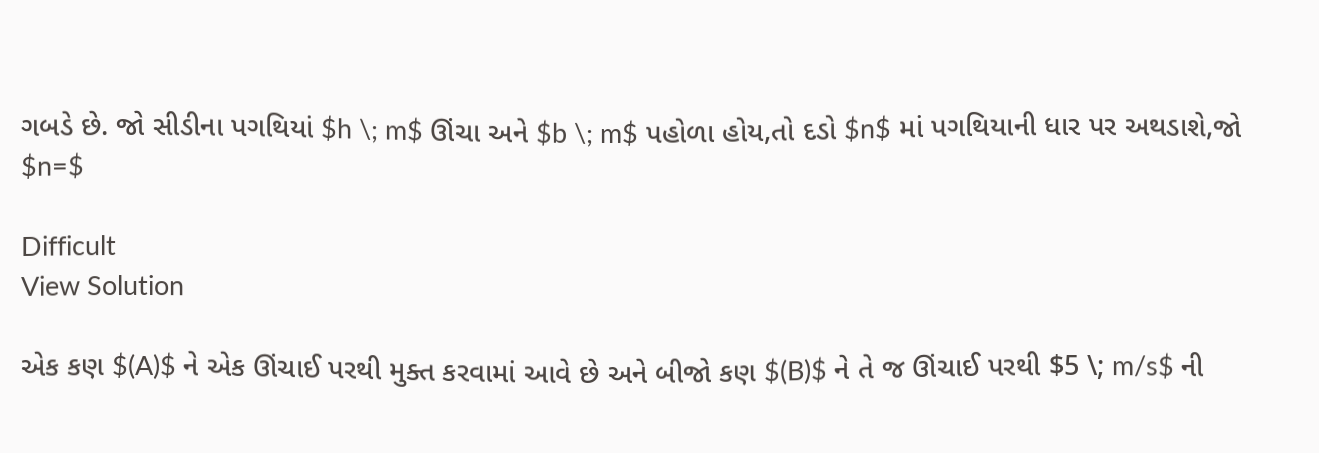ગબડે છે. જો સીડીના પગથિયાં $h \; m$ ઊંચા અને $b \; m$ પહોળા હોય,તો દડો $n$ માં પગથિયાની ધાર પર અથડાશે,જો $n=$

Difficult
View Solution

એક કણ $(A)$ ને એક ઊંચાઈ પરથી મુક્ત કરવામાં આવે છે અને બીજો કણ $(B)$ ને તે જ ઊંચાઈ પરથી $5 \; m/s$ ની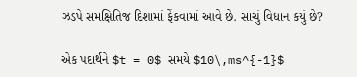ઝડપે સમક્ષિતિજ દિશામાં ફેંકવામાં આવે છે. સાચું વિધાન કયું છે?

એક પદાર્થને $t = 0$ સમયે $10\,ms^{-1}$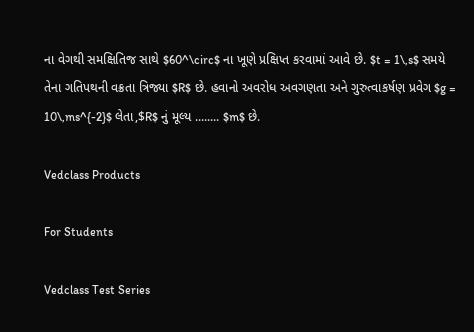ના વેગથી સમક્ષિતિજ સાથે $60^\circ$ ના ખૂણે પ્રક્ષિપ્ત કરવામાં આવે છે. $t = 1\,s$ સમયે તેના ગતિપથની વક્રતા ત્રિજ્યા $R$ છે. હવાનો અવરોધ અવગણતા અને ગુરુત્વાકર્ષણ પ્રવેગ $g = 10\,ms^{-2}$ લેતા,$R$ નું મૂલ્ય ........ $m$ છે.

Vedclass Products

For Students

Vedclass Test Series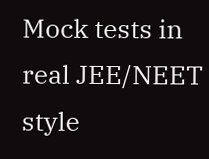Mock tests in real JEE/NEET style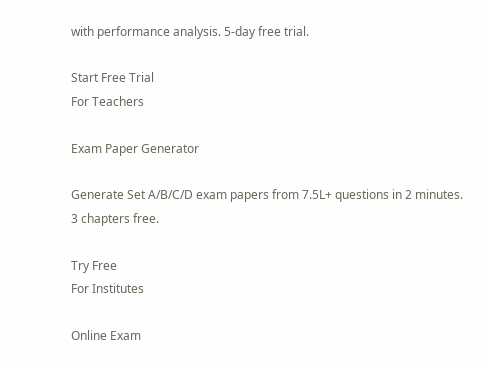with performance analysis. 5-day free trial.

Start Free Trial
For Teachers

Exam Paper Generator

Generate Set A/B/C/D exam papers from 7.5L+ questions in 2 minutes. 3 chapters free.

Try Free
For Institutes

Online Exam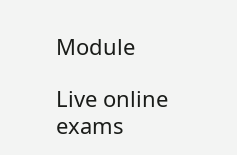Module

Live online exams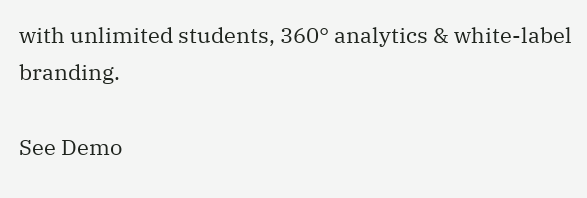with unlimited students, 360° analytics & white-label branding.

See Demo